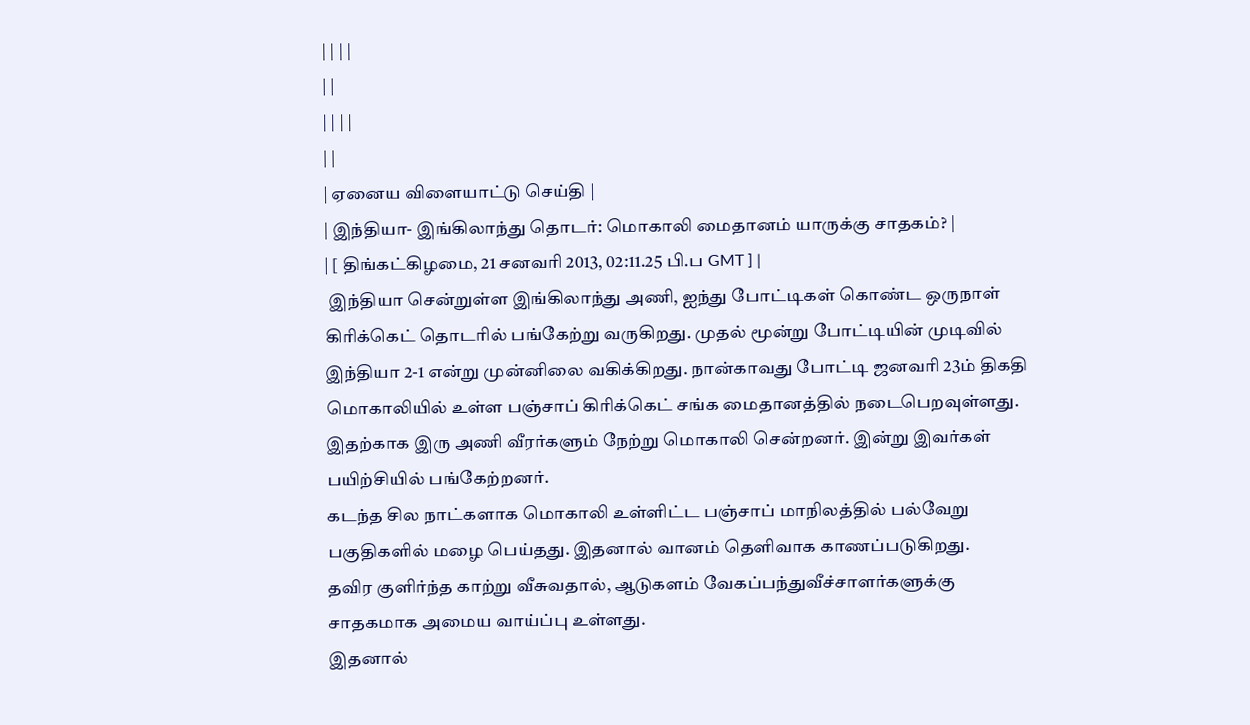| | | |
| |
| | | |
| |
| ஏனைய விளையாட்டு செய்தி |
| இந்தியா- இங்கிலாந்து தொடர்: மொகாலி மைதானம் யாருக்கு சாதகம்? |
| [ திங்கட்கிழமை, 21 சனவரி 2013, 02:11.25 பி.ப GMT ] |
 இந்தியா சென்றுள்ள இங்கிலாந்து அணி, ஐந்து போட்டிகள் கொண்ட ஒருநாள் கிரிக்கெட் தொடரில் பங்கேற்று வருகிறது. முதல் மூன்று போட்டியின் முடிவில் இந்தியா 2-1 என்று முன்னிலை வகிக்கிறது. நான்காவது போட்டி ஜனவரி 23ம் திகதி மொகாலியில் உள்ள பஞ்சாப் கிரிக்கெட் சங்க மைதானத்தில் நடைபெறவுள்ளது.
இதற்காக இரு அணி வீரர்களும் நேற்று மொகாலி சென்றனர். இன்று இவர்கள் பயிற்சியில் பங்கேற்றனர்.
கடந்த சில நாட்களாக மொகாலி உள்ளிட்ட பஞ்சாப் மாநிலத்தில் பல்வேறு பகுதிகளில் மழை பெய்தது. இதனால் வானம் தெளிவாக காணப்படுகிறது.
தவிர குளிர்ந்த காற்று வீசுவதால், ஆடுகளம் வேகப்பந்துவீச்சாளர்களுக்கு சாதகமாக அமைய வாய்ப்பு உள்ளது.
இதனால்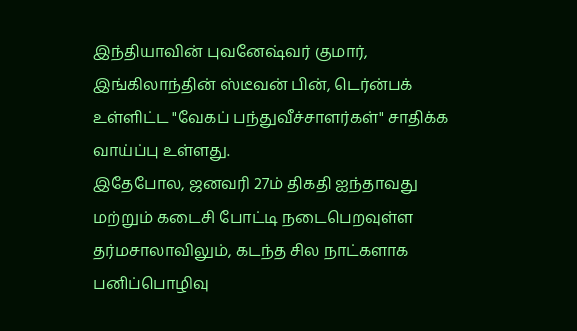இந்தியாவின் புவனேஷ்வர் குமார், இங்கிலாந்தின் ஸ்டீவன் பின், டெர்ன்பக் உள்ளிட்ட "வேகப் பந்துவீச்சாளர்கள்" சாதிக்க வாய்ப்பு உள்ளது.
இதேபோல, ஜனவரி 27ம் திகதி ஐந்தாவது மற்றும் கடைசி போட்டி நடைபெறவுள்ள தர்மசாலாவிலும், கடந்த சில நாட்களாக பனிப்பொழிவு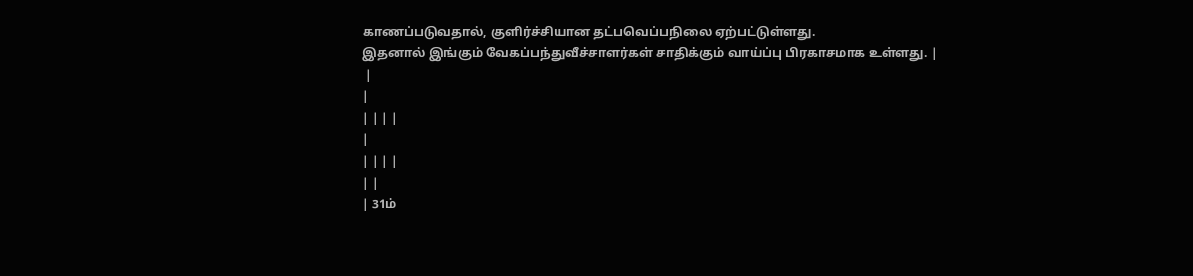காணப்படுவதால், குளிர்ச்சியான தட்பவெப்பநிலை ஏற்பட்டுள்ளது.
இதனால் இங்கும் வேகப்பந்துவீச்சாளர்கள் சாதிக்கும் வாய்ப்பு பிரகாசமாக உள்ளது. |
 |
|
| | | |
|
| | | |
| |
| 31ம்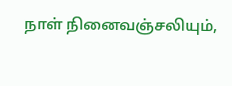நாள் நினைவஞ்சலியும்,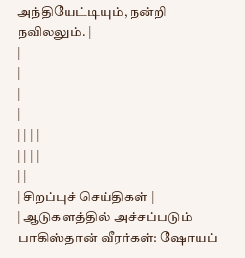அந்தியேட்டியும், நன்றி நவிலலும். |
|
|
|
|
| | | |
| | | |
| |
| சிறப்புச் செய்திகள் |
| ஆடுகளத்தில் அச்சப்படும் பாகிஸ்தான் வீரர்கள்: ஷோயப்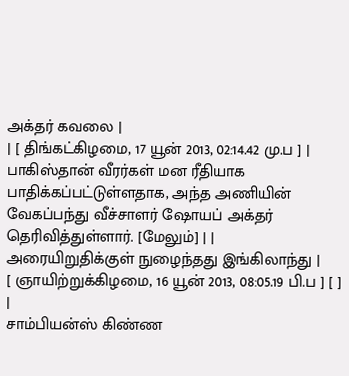அக்தர் கவலை |
| [ திங்கட்கிழமை, 17 யூன் 2013, 02:14.42 மு.ப ] |
பாகிஸ்தான் வீரர்கள் மன ரீதியாக பாதிக்கப்பட்டுள்ளதாக, அந்த அணியின் வேகப்பந்து வீச்சாளர் ஷோயப் அக்தர் தெரிவித்துள்ளார். [மேலும்] | | அரையிறுதிக்குள் நுழைந்தது இங்கிலாந்து |
[ ஞாயிற்றுக்கிழமை, 16 யூன் 2013, 08:05.19 பி.ப ] [ ] |
சாம்பியன்ஸ் கிண்ண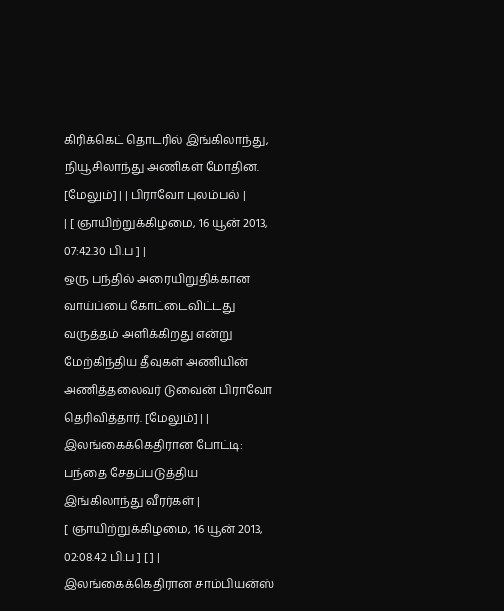கிரிக்கெட் தொடரில் இங்கிலாந்து, நியூசிலாந்து அணிகள் மோதின. [மேலும்] | | பிராவோ புலம்பல் |
| [ ஞாயிற்றுக்கிழமை, 16 யூன் 2013, 07:42.30 பி.ப ] |
ஒரு பந்தில் அரையிறுதிக்கான வாய்ப்பை கோட்டைவிட்டது வருத்தம் அளிக்கிறது என்று மேற்கிந்திய தீவுகள் அணியின் அணித்தலைவர் டுவைன் பிராவோ தெரிவித்தார். [மேலும்] | | இலங்கைக்கெதிரான போட்டி: பந்தை சேதப்படுத்திய இங்கிலாந்து வீரர்கள் |
[ ஞாயிற்றுக்கிழமை, 16 யூன் 2013, 02:08.42 பி.ப ] [ ] |
இலங்கைக்கெதிரான சாம்பியன்ஸ்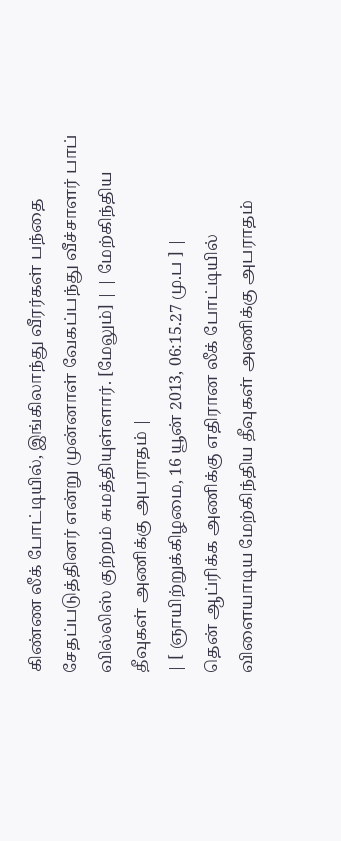கிண்ண லீக் போட்டியில், இங்கிலாந்து வீரர்கள் பந்தை சேதப்படுத்தினர் என்று முன்னாள் வேகப்பந்து வீச்சாளர் பாப் வில்லிஸ் குற்றம் சுமத்தியுள்ளார். [மேலும்] | | மேற்கிந்திய தீவுகள் அணிக்கு அபராதம் |
| [ ஞாயிற்றுக்கிழமை, 16 யூன் 2013, 06:15.27 மு.ப ] |
தென் ஆப்ரிக்க அணிக்கு எதிரான லீக் போட்டியில் விளையாடிய மேற்கிந்திய தீவுகள் அணிக்கு அபராதம்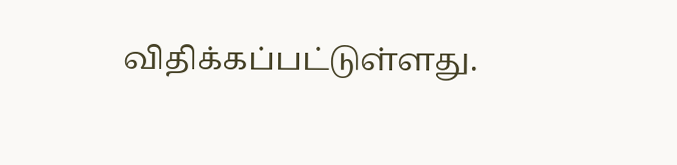விதிக்கப்பட்டுள்ளது.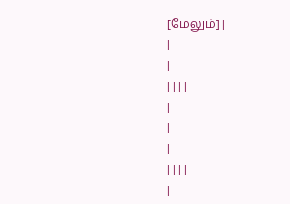[மேலும்] |
|
|
| | | |
|
|
|
| | | |
|